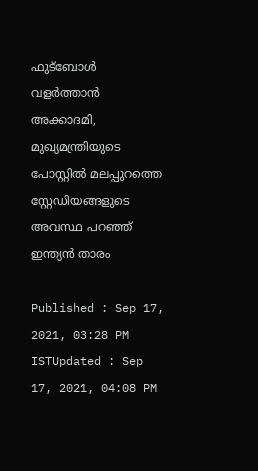ഫുട്ബോൾ വളർത്താൻ അക്കാദമി, മുഖ്യമന്ത്രിയുടെ പോസ്റ്റിൽ മലപ്പുറത്തെ സ്റ്റേഡിയങ്ങളുടെ അവസ്ഥ പറഞ്ഞ് ഇന്ത്യൻ താരം

Published : Sep 17, 2021, 03:28 PM ISTUpdated : Sep 17, 2021, 04:08 PM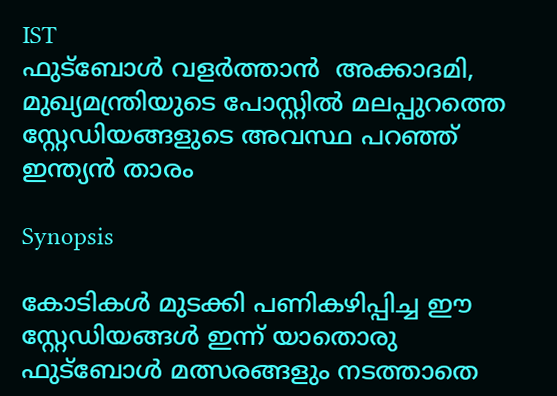IST
ഫുട്ബോൾ വളർത്താൻ  അക്കാദമി, മുഖ്യമന്ത്രിയുടെ പോസ്റ്റിൽ മലപ്പുറത്തെ സ്റ്റേഡിയങ്ങളുടെ അവസ്ഥ പറഞ്ഞ് ഇന്ത്യൻ താരം

Synopsis

കോടികൾ മുടക്കി പണികഴിപ്പിച്ച ഈ സ്റ്റേഡിയങ്ങൾ ഇന്ന് യാതൊരു ഫുട്ബോൾ മത്സരങ്ങളും നടത്താതെ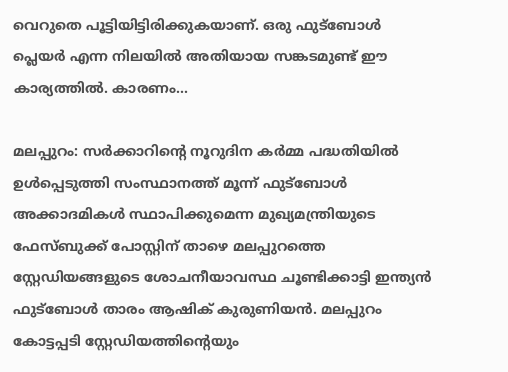വെറുതെ പൂട്ടിയിട്ടിരിക്കുകയാണ്. ഒരു ഫുട്ബോൾ പ്ലെയർ എന്ന നിലയിൽ അതിയായ സങ്കടമുണ്ട് ഈ കാര്യത്തിൽ. കാരണം...

മലപ്പുറം: സർക്കാറിന്റെ നൂറുദിന കർമ്മ പദ്ധതിയിൽ ഉൾപ്പെടുത്തി സംസ്ഥാനത്ത് മൂന്ന് ഫുട്ബോൾ അക്കാദമികൾ സ്ഥാപിക്കുമെന്ന മുഖ്യമന്ത്രിയുടെ ഫേസ്ബുക്ക് പോസ്റ്റിന് താഴെ മലപ്പുറത്തെ സ്റ്റേഡിയങ്ങളുടെ ശോചനീയാവസ്ഥ ചൂണ്ടിക്കാട്ടി ഇന്ത്യൻ ഫുട്ബോൾ താരം ആഷിക് കുരുണിയൻ. മലപ്പുറം കോട്ടപ്പടി സ്റ്റേഡിയത്തിന്റെയും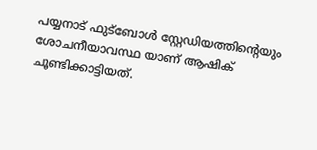പയ്യനാട് ഫുട്ബോൾ സ്റ്റേഡിയത്തിന്റെയും ശോചനീയാവസ്ഥ യാണ് ആഷിക് ചൂണ്ടിക്കാട്ടിയത്.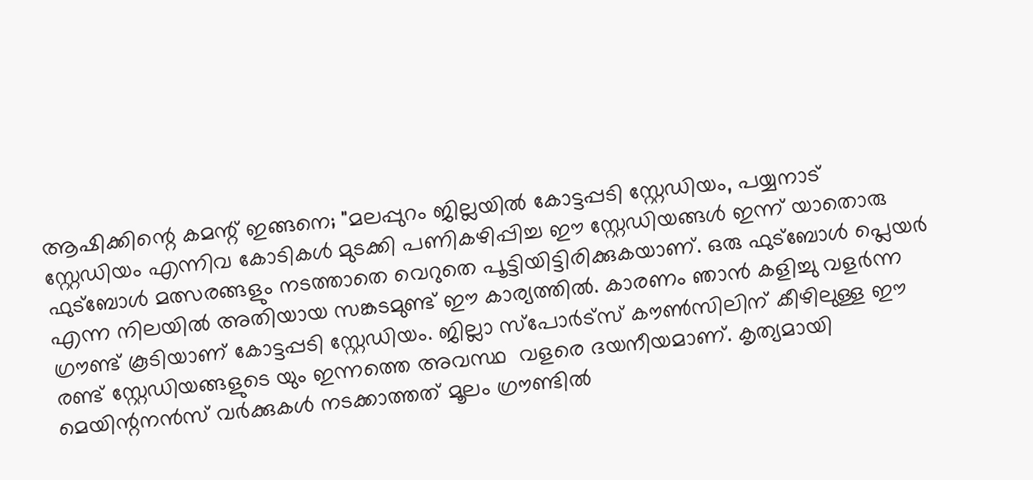ആഷിക്കിന്റെ കമന്റ് ഇങ്ങനെ; "മലപ്പുറം ജില്ലയിൽ കോട്ടപ്പടി സ്റ്റേഡിയം, പയ്യനാട് സ്റ്റേഡിയം എന്നിവ കോടികൾ മുടക്കി പണികഴിപ്പിച്ച ഈ സ്റ്റേഡിയങ്ങൾ ഇന്ന് യാതൊരു ഫുട്ബോൾ മത്സരങ്ങളും നടത്താതെ വെറുതെ പൂട്ടിയിട്ടിരിക്കുകയാണ്. ഒരു ഫുട്ബോൾ പ്ലെയർ എന്ന നിലയിൽ അതിയായ സങ്കടമുണ്ട് ഈ കാര്യത്തിൽ. കാരണം ഞാൻ കളിച്ചു വളർന്ന ഗ്രൗണ്ട് കൂടിയാണ് കോട്ടപ്പടി സ്റ്റേഡിയം. ജില്ലാ സ്പോർട്സ് കൗൺസിലിന് കീഴിലുള്ള ഈ രണ്ട് സ്റ്റേഡിയങ്ങളുടെ യും ഇന്നത്തെ അവസ്ഥ  വളരെ ദയനീയമാണ്. കൃത്യമായി മെയിന്റനൻസ് വർക്കുകൾ നടക്കാത്തത് മൂലം ഗ്രൗണ്ടിൽ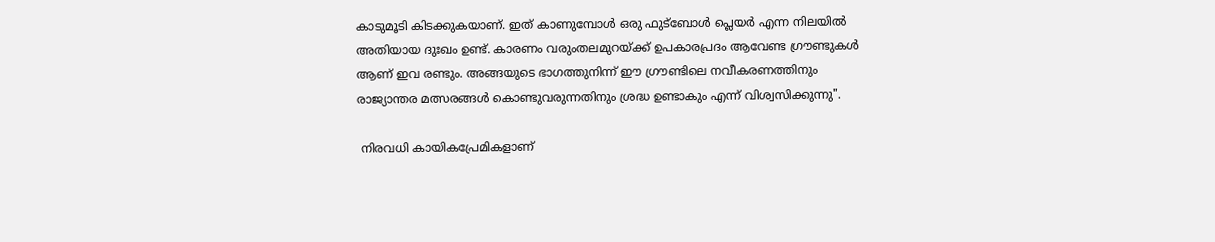കാടുമൂടി കിടക്കുകയാണ്. ഇത് കാണുമ്പോൾ ഒരു ഫുട്ബോൾ പ്ലെയർ എന്ന നിലയിൽ അതിയായ ദുഃഖം ഉണ്ട്. കാരണം വരുംതലമുറയ്ക്ക് ഉപകാരപ്രദം ആവേണ്ട ഗ്രൗണ്ടുകൾ ആണ് ഇവ രണ്ടും. അങ്ങയുടെ ഭാഗത്തുനിന്ന് ഈ ഗ്രൗണ്ടിലെ നവീകരണത്തിനും രാജ്യാന്തര മത്സരങ്ങൾ കൊണ്ടുവരുന്നതിനും ശ്രദ്ധ ഉണ്ടാകും എന്ന് വിശ്വസിക്കുന്നു".

 നിരവധി കായികപ്രേമികളാണ്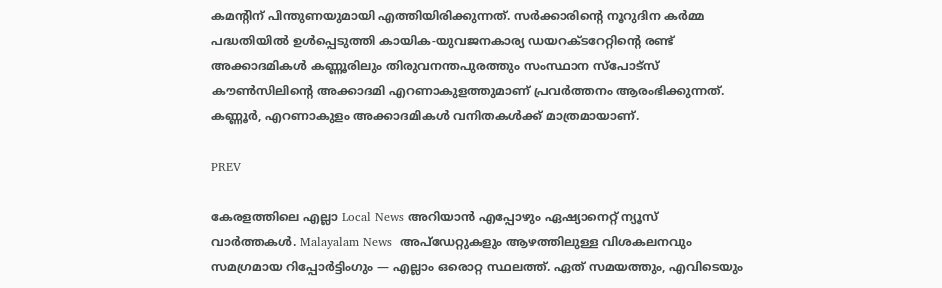കമന്റിന് പിന്തുണയുമായി എത്തിയിരിക്കുന്നത്. സർക്കാരിന്റെ നൂറുദിന കർമ്മ പദ്ധതിയിൽ ഉൾപ്പെടുത്തി കായിക-യുവജനകാര്യ ഡയറക്ടറേറ്റിൻ്റെ രണ്ട് അക്കാദമികള്‍ കണ്ണൂരിലും തിരുവനന്തപുരത്തും സംസ്ഥാന സ്‌പോട്‌സ് കൗണ്‍സിലിന്റെ അക്കാദമി എറണാകുളത്തുമാണ് പ്രവർത്തനം ആരംഭിക്കുന്നത്. കണ്ണൂര്‍, എറണാകുളം അക്കാദമികള്‍ വനിതകള്‍ക്ക് മാത്രമായാണ്.

PREV

കേരളത്തിലെ എല്ലാ Local News അറിയാൻ എപ്പോഴും ഏഷ്യാനെറ്റ് ന്യൂസ് വാർത്തകൾ. Malayalam News  അപ്‌ഡേറ്റുകളും ആഴത്തിലുള്ള വിശകലനവും സമഗ്രമായ റിപ്പോർട്ടിംഗും — എല്ലാം ഒരൊറ്റ സ്ഥലത്ത്. ഏത് സമയത്തും, എവിടെയും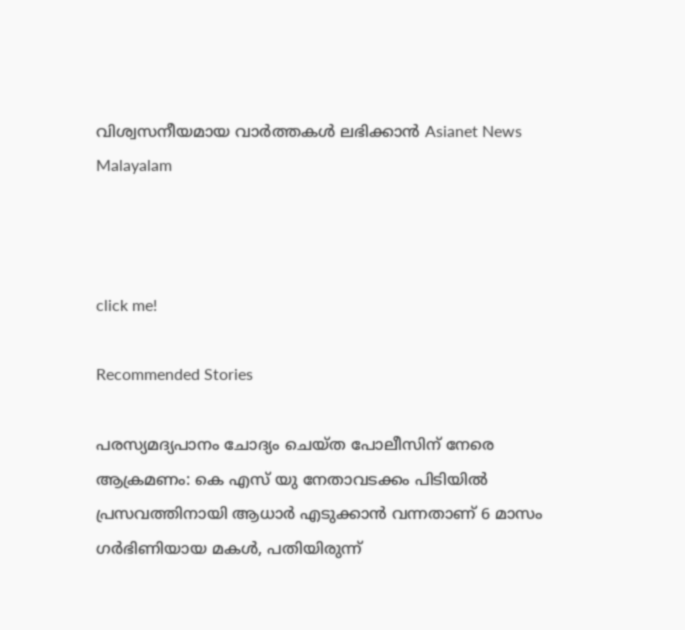വിശ്വസനീയമായ വാർത്തകൾ ലഭിക്കാൻ Asianet News Malayalam



click me!

Recommended Stories

പരസ്യമദ്യപാനം ചോദ്യം ചെയ്‌ത പോലീസിന് നേരെ ആക്രമണം: കെ എസ് യു നേതാവടക്കം പിടിയിൽ
പ്രസവത്തിനായി ആധാര്‍ എടുക്കാൻ വന്നതാണ് 6 മാസം ഗര്‍ഭിണിയായ മകൾ, പതിയിരുന്ന്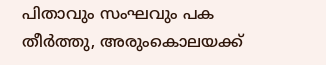പിതാവും സംഘവും പക തീര്‍ത്തു, അരുംകൊലയക്ക്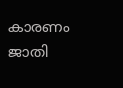കാരണം ജാതി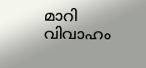മാറി വിവാഹം